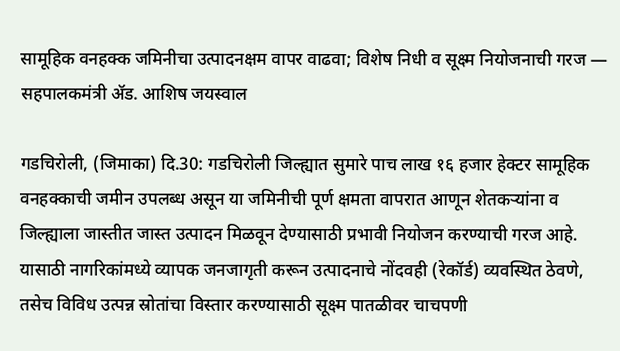सामूहिक वनहक्क जमिनीचा उत्पादनक्षम वापर वाढवा; विशेष निधी व सूक्ष्म नियोजनाची गरज — सहपालकमंत्री ॲड. आशिष जयस्वाल

गडचिरोली, (जिमाका) दि.30: गडचिरोली जिल्ह्यात सुमारे पाच लाख १६ हजार हेक्टर सामूहिक वनहक्काची जमीन उपलब्ध असून या जमिनीची पूर्ण क्षमता वापरात आणून शेतकऱ्यांना व जिल्ह्याला जास्तीत जास्त उत्पादन मिळवून देण्यासाठी प्रभावी नियोजन करण्याची गरज आहे. यासाठी नागरिकांमध्ये व्यापक जनजागृती करून उत्पादनाचे नोंदवही (रेकॉर्ड) व्यवस्थित ठेवणे, तसेच विविध उत्पन्न स्रोतांचा विस्तार करण्यासाठी सूक्ष्म पातळीवर चाचपणी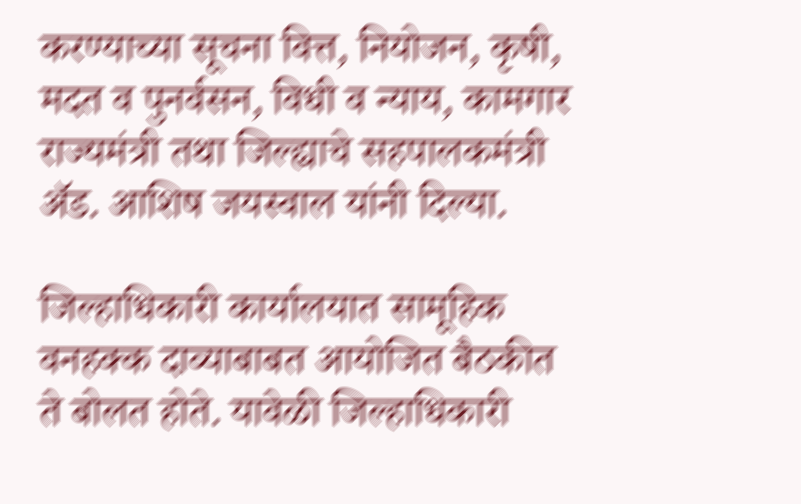करण्याच्या सूचना वित्त, नियोजन, कृषी, मदत व पुनर्वसन, विधी व न्याय, कामगार राज्यमंत्री तथा जिल्ह्याचे सहपालकमंत्री ॲड. आशिष जयस्वाल यांनी दिल्या.

जिल्हाधिकारी कार्यालयात सामूहिक वनहक्क दाव्याबाबत आयोजित बैठकीत ते बोलत होते. यावेळी जिल्हाधिकारी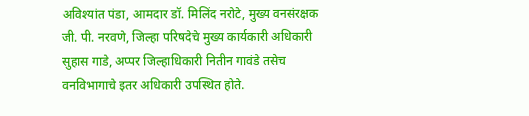अविश्यांत पंडा, आमदार डॉ. मिलिंद नरोटे, मुख्य वनसंरक्षक जी. पी. नरवणे, जिल्हा परिषदेचे मुख्य कार्यकारी अधिकारी सुहास गाडे, अप्पर जिल्हाधिकारी नितीन गावंडे तसेच वनविभागाचे इतर अधिकारी उपस्थित होते.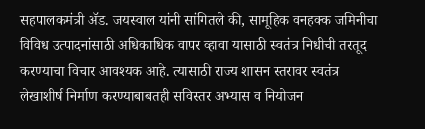सहपालकमंत्री ॲड. जयस्वाल यांनी सांगितले की, सामूहिक वनहक्क जमिनीचा विविध उत्पादनांसाठी अधिकाधिक वापर व्हावा यासाठी स्वतंत्र निधीची तरतूद करण्याचा विचार आवश्यक आहे. त्यासाठी राज्य शासन स्तरावर स्वतंत्र लेखाशीर्ष निर्माण करण्याबाबतही सविस्तर अभ्यास व नियोजन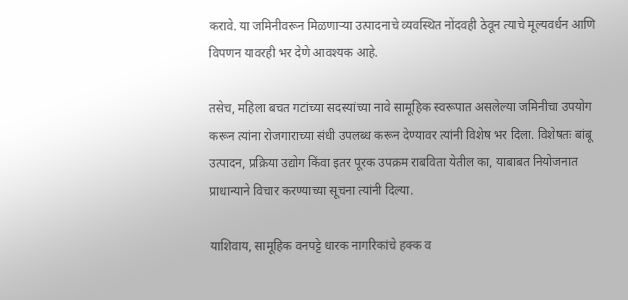करावे. या जमिनीवरून मिळणाऱ्या उत्पादनाचे व्यवस्थित नोंदवही ठेवून त्याचे मूल्यवर्धन आणि विपणन यावरही भर देणे आवश्यक आहे.

तसेच, महिला बचत गटांच्या सदस्यांच्या नावे सामूहिक स्वरूपात असलेल्या जमिनीचा उपयोग करून त्यांना रोजगाराच्या संधी उपलब्ध करून देण्यावर त्यांनी विशेष भर दिला. विशेषतः बांबू उत्पादन, प्रक्रिया उद्योग किंवा इतर पूरक उपक्रम राबविता येतील का, याबाबत नियोजनात प्राधान्याने विचार करण्याच्या सूचना त्यांनी दिल्या.

याशिवाय, सामूहिक वनपट्टे धारक नागरिकांचे हक्क व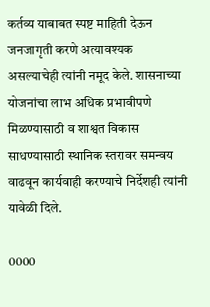कर्तव्य याबाबत स्पष्ट माहिती देऊन जनजागृती करणे अत्यावश्यक असल्याचेही त्यांनी नमूद केले. शासनाच्या योजनांचा लाभ अधिक प्रभावीपणे मिळण्यासाठी व शाश्वत विकास साधण्यासाठी स्थानिक स्तरावर समन्वय वाढवून कार्यवाही करण्याचे निर्देशही त्यांनी यावेळी दिले.

0000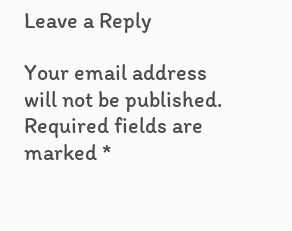Leave a Reply

Your email address will not be published. Required fields are marked *